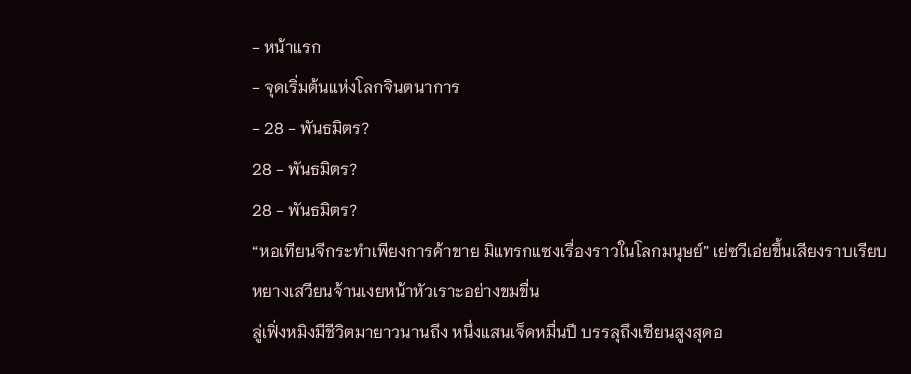- หน้าแรก
- จุดเริ่มต้นแห่งโลกจินตนาการ
- 28 - พันธมิตร?
28 - พันธมิตร?
28 - พันธมิตร?
“หอเทียนจีกระทำเพียงการค้าขาย มิแทรกแซงเรื่องราวในโลกมนุษย์” เย่ซวีเอ่ยขึ้นเสียงราบเรียบ
หยางเสวียนจ้านเงยหน้าหัวเราะอย่างขมขื่น
ลู่เฟิ่งหมิงมีชีวิตมายาวนานถึง หนึ่งแสนเจ็ดหมื่นปี บรรลุถึงเซียนสูงสุดอ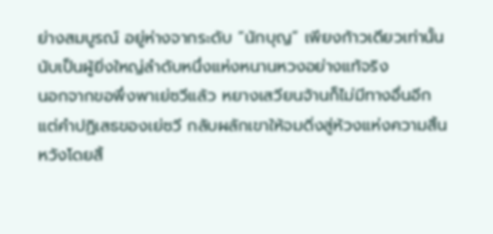ย่างสมบูรณ์ อยู่ห่างจากระดับ “นักบุญ” เพียงก้าวเดียวเท่านั้น นับเป็นผู้ยิ่งใหญ่ลำดับหนึ่งแห่งหนานหวงอย่างแท้จริง
นอกจากขอพึ่งพาเย่ซวีแล้ว หยางเสวียนจ้านก็ไม่มีทางอื่นอีก
แต่คำปฏิเสธของเย่ซวี กลับผลักเขาให้จมดิ่งสู่ห้วงแห่งความสิ้นหวังโดยสิ้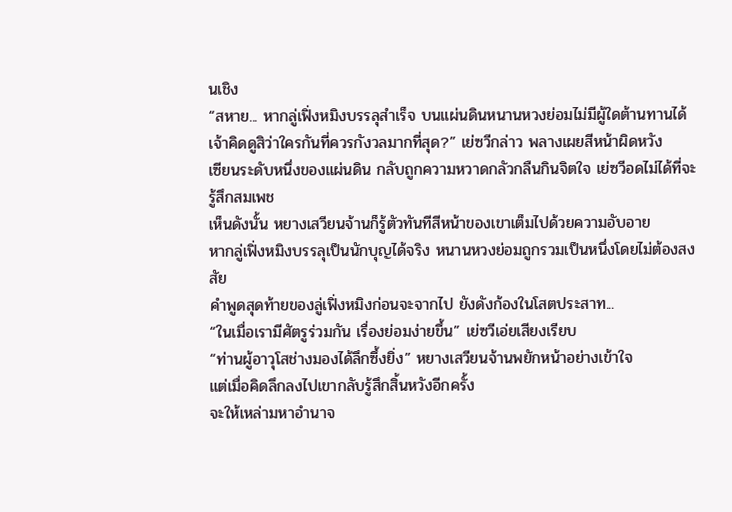นเชิง
“สหาย... หากลู่เฟิ่งหมิงบรรลุสำเร็จ บนแผ่นดินหนานหวงย่อมไม่มีผู้ใดต้านทานได้ เจ้าคิดดูสิว่าใครกันที่ควรกังวลมากที่สุด?” เย่ซวีกล่าว พลางเผยสีหน้าผิดหวัง
เซียนระดับหนึ่งของแผ่นดิน กลับถูกความหวาดกลัวกลืนกินจิตใจ เย่ซวีอดไม่ได้ที่จะรู้สึกสมเพช
เห็นดังนั้น หยางเสวียนจ้านก็รู้ตัวทันทีสีหน้าของเขาเต็มไปด้วยความอับอาย
หากลู่เฟิ่งหมิงบรรลุเป็นนักบุญได้จริง หนานหวงย่อมถูกรวมเป็นหนึ่งโดยไม่ต้องสงสัย
คำพูดสุดท้ายของลู่เฟิ่งหมิงก่อนจะจากไป ยังดังก้องในโสตประสาท...
“ในเมื่อเรามีศัตรูร่วมกัน เรื่องย่อมง่ายขึ้น” เย่ซวีเอ่ยเสียงเรียบ
“ท่านผู้อาวุโสช่างมองได้ลึกซึ้งยิ่ง” หยางเสวียนจ้านพยักหน้าอย่างเข้าใจ
แต่เมื่อคิดลึกลงไปเขากลับรู้สึกสิ้นหวังอีกครั้ง
จะให้เหล่ามหาอำนาจ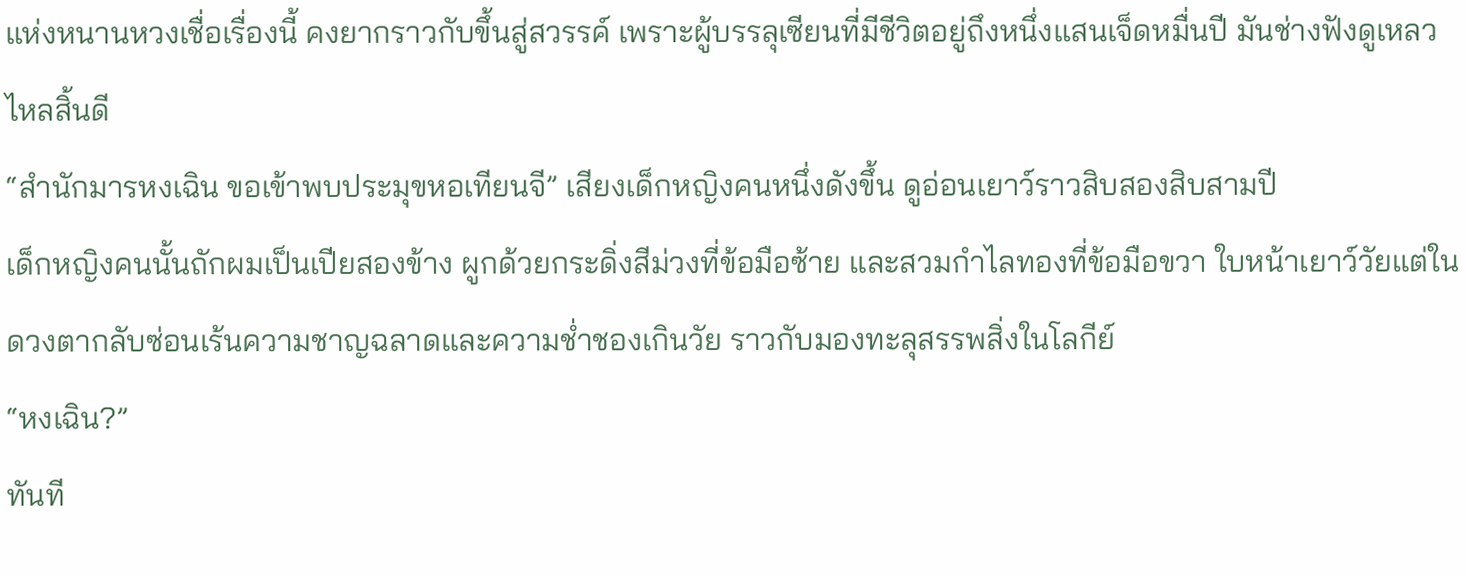แห่งหนานหวงเชื่อเรื่องนี้ คงยากราวกับขึ้นสู่สวรรค์ เพราะผู้บรรลุเซียนที่มีชีวิตอยู่ถึงหนึ่งแสนเจ็ดหมื่นปี มันช่างฟังดูเหลวไหลสิ้นดี
“สำนักมารหงเฉิน ขอเข้าพบประมุขหอเทียนจี” เสียงเด็กหญิงคนหนึ่งดังขึ้น ดูอ่อนเยาว์ราวสิบสองสิบสามปี
เด็กหญิงคนนั้นถักผมเป็นเปียสองข้าง ผูกด้วยกระดิ่งสีม่วงที่ข้อมือซ้าย และสวมกำไลทองที่ข้อมือขวา ใบหน้าเยาว์วัยแต่ในดวงตากลับซ่อนเร้นความชาญฉลาดและความช่ำชองเกินวัย ราวกับมองทะลุสรรพสิ่งในโลกีย์
“หงเฉิน?”
ทันที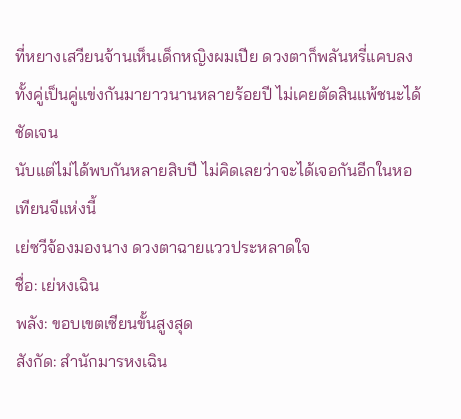ที่หยางเสวียนจ้านเห็นเด็กหญิงผมเปีย ดวงตาก็พลันหรี่แคบลง
ทั้งคู่เป็นคู่แข่งกันมายาวนานหลายร้อยปี ไม่เคยตัดสินแพ้ชนะได้ชัดเจน
นับแต่ไม่ได้พบกันหลายสิบปี ไม่คิดเลยว่าจะได้เจอกันอีกในหอเทียนจีแห่งนี้
เย่ซวีจ้องมองนาง ดวงตาฉายแววประหลาดใจ
ชื่อ: เย่หงเฉิน
พลัง: ขอบเขตเซียนขั้นสูงสุด
สังกัด: สำนักมารหงเฉิน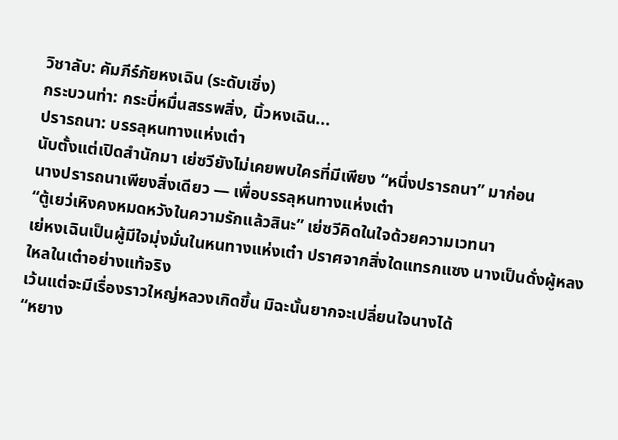วิชาลับ: คัมภีร์ภัยหงเฉิน (ระดับเซิ่ง)
กระบวนท่า: กระบี่หมื่นสรรพสิ่ง, นิ้วหงเฉิน...
ปรารถนา: บรรลุหนทางแห่งเต๋า
นับตั้งแต่เปิดสำนักมา เย่ซวียังไม่เคยพบใครที่มีเพียง “หนึ่งปรารถนา” มาก่อน
นางปรารถนาเพียงสิ่งเดียว — เพื่อบรรลุหนทางแห่งเต๋า
“ตู้เยว่เหิงคงหมดหวังในความรักแล้วสินะ” เย่ซวีคิดในใจด้วยความเวทนา
เย่หงเฉินเป็นผู้มีใจมุ่งมั่นในหนทางแห่งเต๋า ปราศจากสิ่งใดแทรกแซง นางเป็นดั่งผู้หลงใหลในเต๋าอย่างแท้จริง
เว้นแต่จะมีเรื่องราวใหญ่หลวงเกิดขึ้น มิฉะนั้นยากจะเปลี่ยนใจนางได้
“หยาง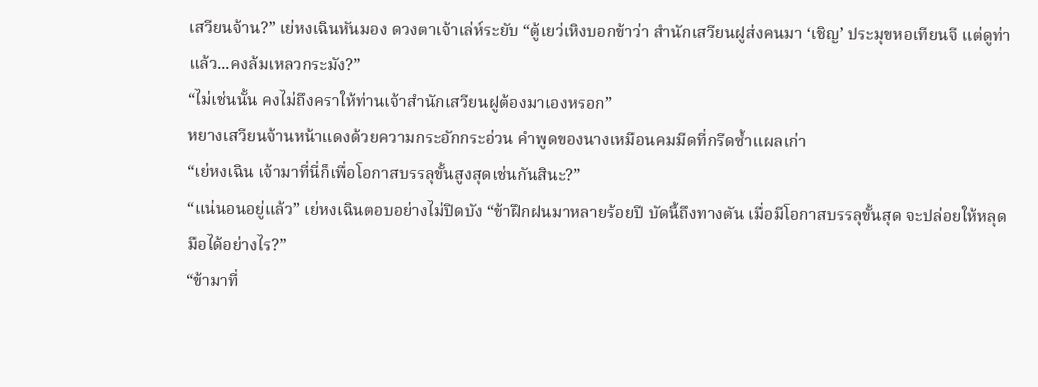เสวียนจ้าน?” เย่หงเฉินหันมอง ดวงตาเจ้าเล่ห์ระยับ “ตู้เยว่เหิงบอกข้าว่า สำนักเสวียนฝูส่งคนมา ‘เชิญ’ ประมุขหอเทียนจี แต่ดูท่าแล้ว...คงล้มเหลวกระมัง?”
“ไม่เช่นนั้น คงไม่ถึงคราให้ท่านเจ้าสำนักเสวียนฝูต้องมาเองหรอก”
หยางเสวียนจ้านหน้าแดงด้วยความกระอักกระอ่วน คำพูดของนางเหมือนคมมีดที่กรีดซ้ำแผลเก่า
“เย่หงเฉิน เจ้ามาที่นี่ก็เพื่อโอกาสบรรลุขั้นสูงสุดเช่นกันสินะ?”
“แน่นอนอยู่แล้ว” เย่หงเฉินตอบอย่างไม่ปิดบัง “ข้าฝึกฝนมาหลายร้อยปี บัดนี้ถึงทางตัน เมื่อมีโอกาสบรรลุขั้นสุด จะปล่อยให้หลุดมือได้อย่างไร?”
“ข้ามาที่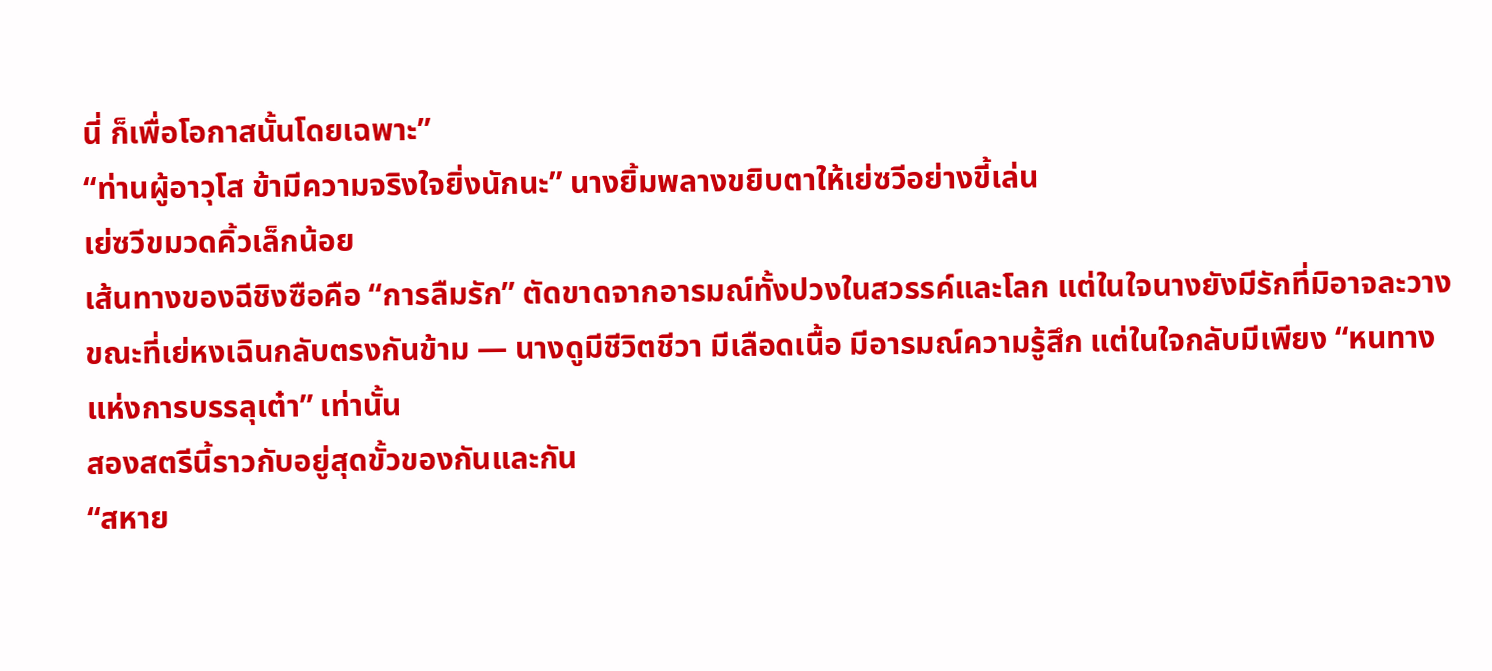นี่ ก็เพื่อโอกาสนั้นโดยเฉพาะ”
“ท่านผู้อาวุโส ข้ามีความจริงใจยิ่งนักนะ” นางยิ้มพลางขยิบตาให้เย่ซวีอย่างขี้เล่น
เย่ซวีขมวดคิ้วเล็กน้อย
เส้นทางของฉีชิงซือคือ “การลืมรัก” ตัดขาดจากอารมณ์ทั้งปวงในสวรรค์และโลก แต่ในใจนางยังมีรักที่มิอาจละวาง
ขณะที่เย่หงเฉินกลับตรงกันข้าม — นางดูมีชีวิตชีวา มีเลือดเนื้อ มีอารมณ์ความรู้สึก แต่ในใจกลับมีเพียง “หนทางแห่งการบรรลุเต๋า” เท่านั้น
สองสตรีนี้ราวกับอยู่สุดขั้วของกันและกัน
“สหาย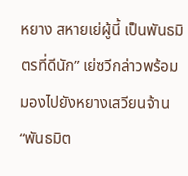หยาง สหายเย่ผู้นี้ เป็นพันธมิตรที่ดีนัก” เย่ซวีกล่าวพร้อมมองไปยังหยางเสวียนจ้าน
“พันธมิต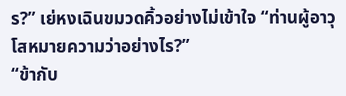ร?” เย่หงเฉินขมวดคิ้วอย่างไม่เข้าใจ “ท่านผู้อาวุโสหมายความว่าอย่างไร?”
“ข้ากับ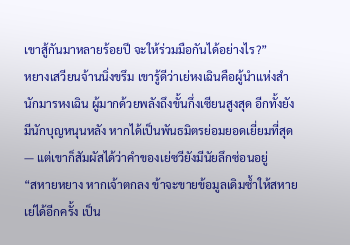เขาสู้กันมาหลายร้อยปี จะให้ร่วมมือกันได้อย่างไร?”
หยางเสวียนจ้านนิ่งขรึม เขารู้ดีว่าเย่หงเฉินคือผู้นำแห่งสำนักมารหงเฉิน ผู้มากด้วยพลังถึงขั้นกึ่งเซียนสูงสุด อีกทั้งยังมีนักบุญหนุนหลัง หากได้เป็นพันธมิตรย่อมยอดเยี่ยมที่สุด — แต่เขาก็สัมผัสได้ว่าคำของเย่ซวียังมีนัยลึกซ่อนอยู่
“สหายหยาง หากเจ้าตกลง ข้าจะขายข้อมูลเดิมซ้ำให้สหายเย่ได้อีกครั้ง เป็น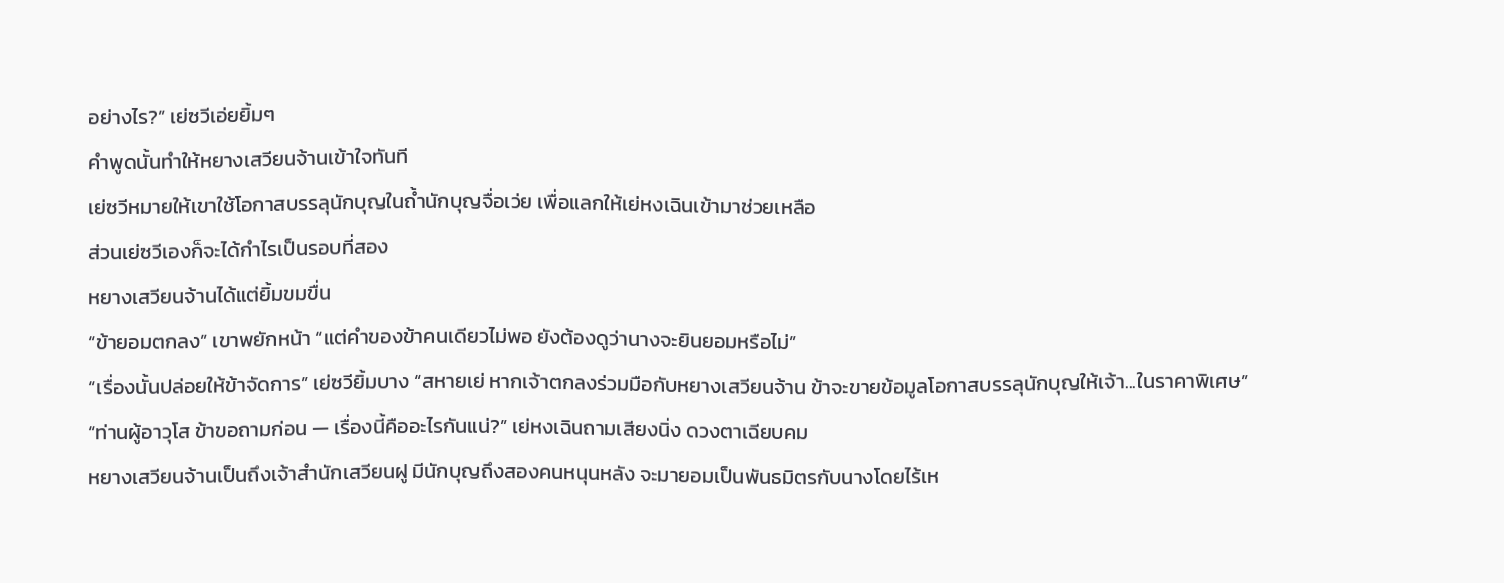อย่างไร?” เย่ซวีเอ่ยยิ้มๆ
คำพูดนั้นทำให้หยางเสวียนจ้านเข้าใจทันที
เย่ซวีหมายให้เขาใช้โอกาสบรรลุนักบุญในถ้ำนักบุญจื่อเว่ย เพื่อแลกให้เย่หงเฉินเข้ามาช่วยเหลือ
ส่วนเย่ซวีเองก็จะได้กำไรเป็นรอบที่สอง
หยางเสวียนจ้านได้แต่ยิ้มขมขื่น
“ข้ายอมตกลง” เขาพยักหน้า “แต่คำของข้าคนเดียวไม่พอ ยังต้องดูว่านางจะยินยอมหรือไม่”
“เรื่องนั้นปล่อยให้ข้าจัดการ” เย่ซวียิ้มบาง “สหายเย่ หากเจ้าตกลงร่วมมือกับหยางเสวียนจ้าน ข้าจะขายข้อมูลโอกาสบรรลุนักบุญให้เจ้า...ในราคาพิเศษ”
“ท่านผู้อาวุโส ข้าขอถามก่อน — เรื่องนี้คืออะไรกันแน่?” เย่หงเฉินถามเสียงนิ่ง ดวงตาเฉียบคม
หยางเสวียนจ้านเป็นถึงเจ้าสำนักเสวียนฝู มีนักบุญถึงสองคนหนุนหลัง จะมายอมเป็นพันธมิตรกับนางโดยไร้เห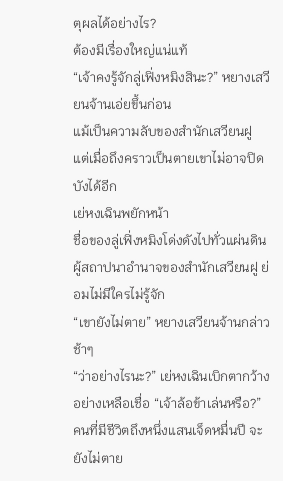ตุผลได้อย่างไร?
ต้องมีเรื่องใหญ่แน่แท้
“เจ้าคงรู้จักลู่เฟิ่งหมิงสินะ?” หยางเสวียนจ้านเอ่ยขึ้นก่อน
แม้เป็นความลับของสำนักเสวียนฝู แต่เมื่อถึงคราวเป็นตายเขาไม่อาจปิดบังได้อีก
เย่หงเฉินพยักหน้า
ชื่อของลู่เฟิ่งหมิงโด่งดังไปทั่วแผ่นดิน ผู้สถาปนาอำนาจของสำนักเสวียนฝู ย่อมไม่มีใครไม่รู้จัก
“เขายังไม่ตาย” หยางเสวียนจ้านกล่าวช้าๆ
“ว่าอย่างไรนะ?” เย่หงเฉินเบิกตากว้างอย่างเหลือเชื่อ “เจ้าล้อข้าเล่นหรือ?”
คนที่มีชีวิตถึงหนึ่งแสนเจ็ดหมื่นปี จะยังไม่ตาย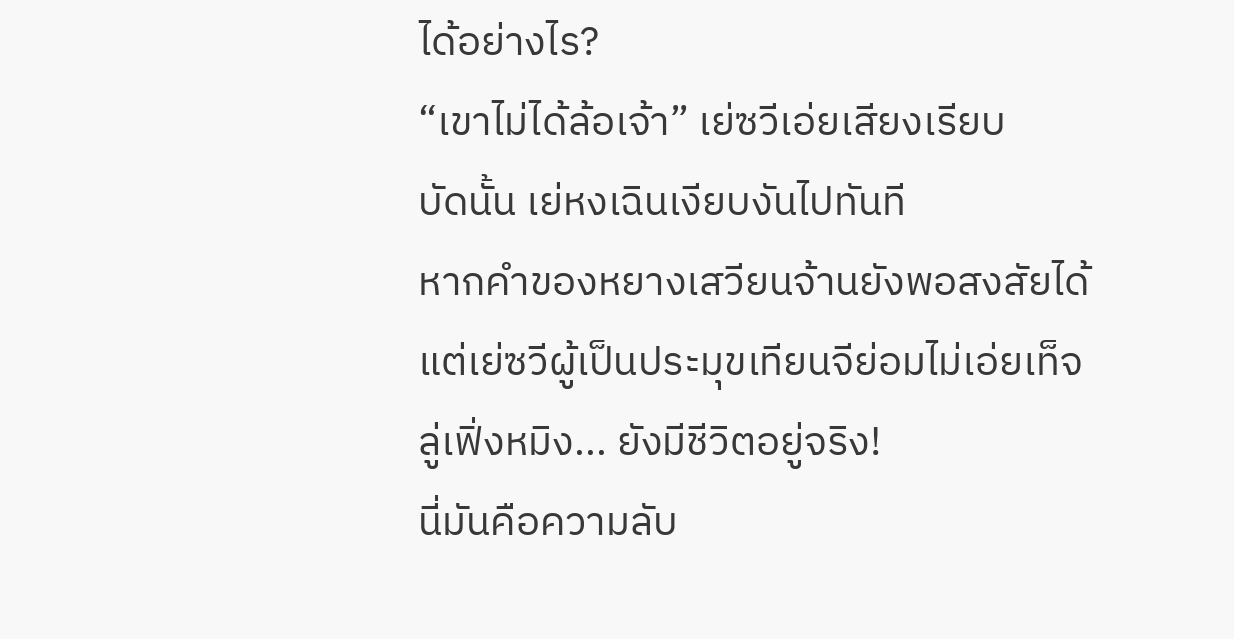ได้อย่างไร?
“เขาไม่ได้ล้อเจ้า” เย่ซวีเอ่ยเสียงเรียบ
บัดนั้น เย่หงเฉินเงียบงันไปทันที
หากคำของหยางเสวียนจ้านยังพอสงสัยได้ แต่เย่ซวีผู้เป็นประมุขเทียนจีย่อมไม่เอ่ยเท็จ
ลู่เฟิ่งหมิง... ยังมีชีวิตอยู่จริง!
นี่มันคือความลับ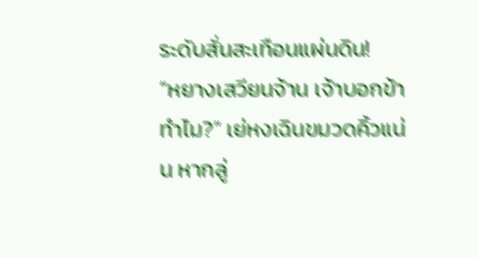ระดับสั่นสะเทือนแผ่นดิน!
“หยางเสวียนจ้าน เจ้าบอกข้าทำไม?” เย่หงเฉินขมวดคิ้วแน่น หากลู่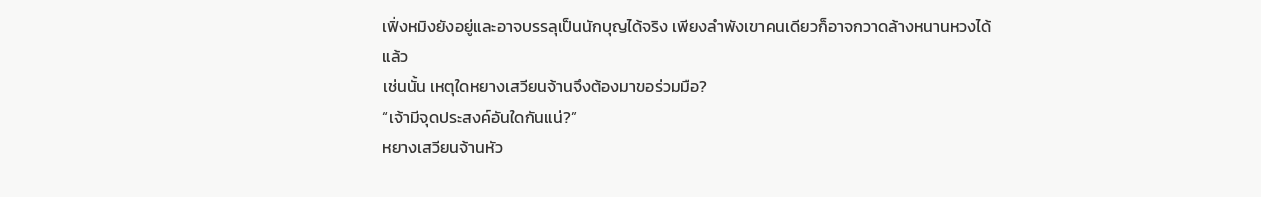เฟิ่งหมิงยังอยู่และอาจบรรลุเป็นนักบุญได้จริง เพียงลำพังเขาคนเดียวก็อาจกวาดล้างหนานหวงได้แล้ว
เช่นนั้น เหตุใดหยางเสวียนจ้านจึงต้องมาขอร่วมมือ?
“เจ้ามีจุดประสงค์อันใดกันแน่?”
หยางเสวียนจ้านหัว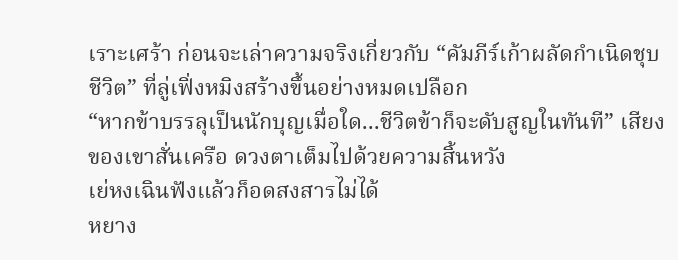เราะเศร้า ก่อนจะเล่าความจริงเกี่ยวกับ “คัมภีร์เก้าผลัดกำเนิดชุบชีวิต” ที่ลู่เฟิ่งหมิงสร้างขึ้นอย่างหมดเปลือก
“หากข้าบรรลุเป็นนักบุญเมื่อใด...ชีวิตข้าก็จะดับสูญในทันที” เสียงของเขาสั่นเครือ ดวงตาเต็มไปด้วยความสิ้นหวัง
เย่หงเฉินฟังแล้วก็อดสงสารไม่ได้
หยาง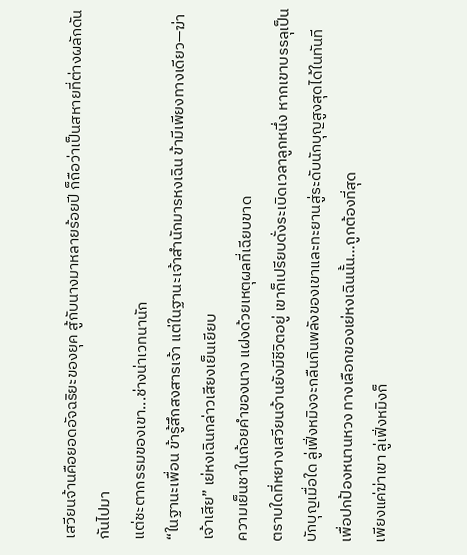เสวียนจ้านคือยอดอัจฉริยะของยุค สู้กับนางมาหลายร้อยปี ก็ถือว่าเป็นสหายที่ต่างผลักดันกันไปมา
แต่ชะตากรรมของเขา...ช่างน่าเวทนานัก
“ในฐานะเพื่อน ข้ารู้สึกสงสารเจ้า แต่ในฐานะเจ้าสำนักมารหงเฉิน ข้ามีเพียงทางเดียว—ฆ่าเจ้าเสีย” เย่หงเฉินกล่าวเสียงเย็นเยียบ
ความเย็นชาในถ้อยคำของนาง แฝงด้วยเหตุผลที่เฉียบขาด
ตราบใดที่หยางเสวียนจ้านยังมีชีวิตอยู่ เขาก็เปรียบดั่งระเบิดเวลาลูกหนึ่ง หากเขาบรรลุเป็นบักบุญเมื่อใด ลู่เฟิ่งหมิงจะกลืนกินพลังของเขาและทะยานสู่ระดับนักบุญสูงสุดได้ในทันที
เพื่อปกป้องหนานหวง ทางเลือกของเย่หงเฉินนั้น...ถูกต้องที่สุด
เพียงแค่ฆ่าเขา ลู่เฟิ่งหมิงก็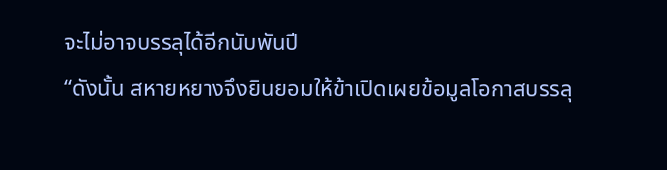จะไม่อาจบรรลุได้อีกนับพันปี
“ดังนั้น สหายหยางจึงยินยอมให้ข้าเปิดเผยข้อมูลโอกาสบรรลุ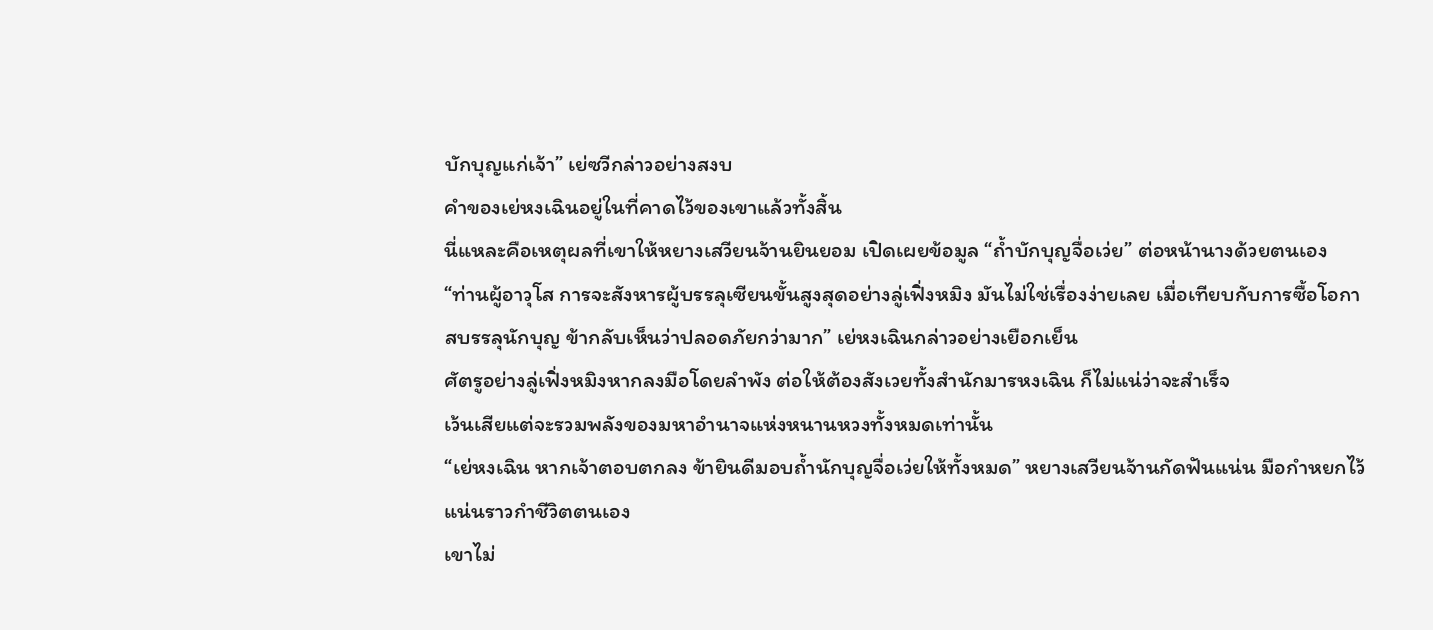บักบุญแก่เจ้า” เย่ซวีกล่าวอย่างสงบ
คำของเย่หงเฉินอยู่ในที่คาดไว้ของเขาแล้วทั้งสิ้น
นี่แหละคือเหตุผลที่เขาให้หยางเสวียนจ้านยินยอม เปิดเผยข้อมูล “ถ้ำบักบุญจื่อเว่ย” ต่อหน้านางด้วยตนเอง
“ท่านผู้อาวุโส การจะสังหารผู้บรรลุเซียนขั้นสูงสุดอย่างลู่เฟิ่งหมิง มันไม่ใช่เรื่องง่ายเลย เมื่อเทียบกับการซื้อโอกาสบรรลุนักบุญ ข้ากลับเห็นว่าปลอดภัยกว่ามาก” เย่หงเฉินกล่าวอย่างเยือกเย็น
ศัตรูอย่างลู่เฟิ่งหมิงหากลงมือโดยลำพัง ต่อให้ต้องสังเวยทั้งสำนักมารหงเฉิน ก็ไม่แน่ว่าจะสำเร็จ
เว้นเสียแต่จะรวมพลังของมหาอำนาจแห่งหนานหวงทั้งหมดเท่านั้น
“เย่หงเฉิน หากเจ้าตอบตกลง ข้ายินดีมอบถ้ำนักบุญจื่อเว่ยให้ทั้งหมด” หยางเสวียนจ้านกัดฟันแน่น มือกำหยกไว้แน่นราวกำชีวิตตนเอง
เขาไม่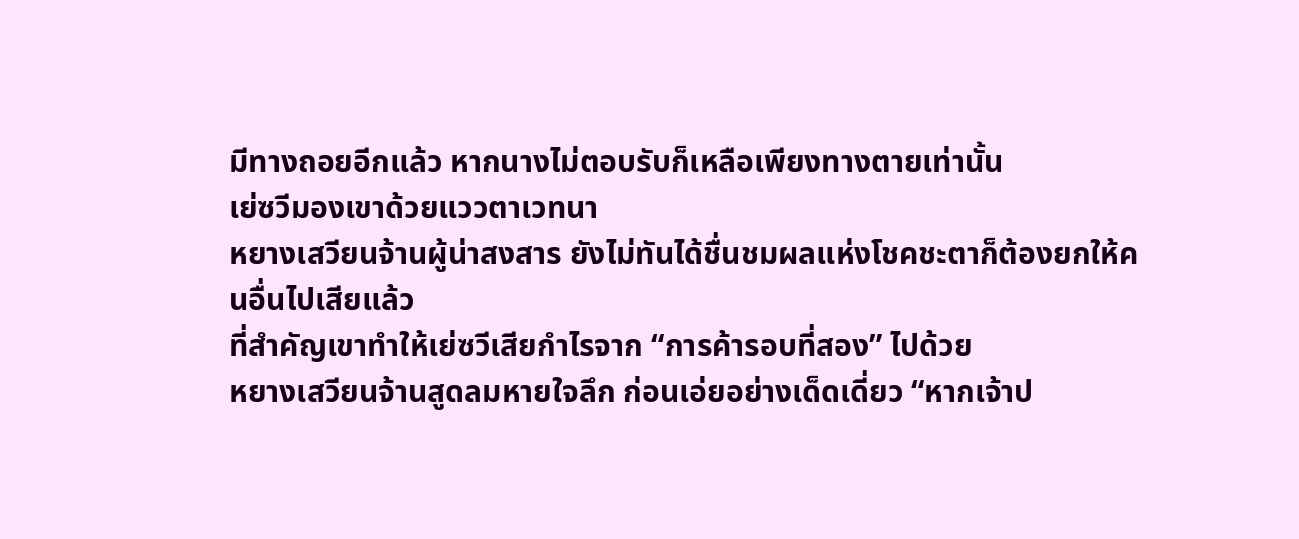มีทางถอยอีกแล้ว หากนางไม่ตอบรับก็เหลือเพียงทางตายเท่านั้น
เย่ซวีมองเขาด้วยแววตาเวทนา
หยางเสวียนจ้านผู้น่าสงสาร ยังไม่ทันได้ชื่นชมผลแห่งโชคชะตาก็ต้องยกให้คนอื่นไปเสียแล้ว
ที่สำคัญเขาทำให้เย่ซวีเสียกำไรจาก “การค้ารอบที่สอง” ไปด้วย
หยางเสวียนจ้านสูดลมหายใจลึก ก่อนเอ่ยอย่างเด็ดเดี่ยว “หากเจ้าป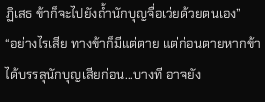ฏิเสธ ข้าก็จะไปยังถ้ำนักบุญจื่อเว่ยด้วยตนเอง”
“อย่างไรเสีย ทางข้าก็มีแต่ตาย แต่ก่อนตายหากข้าได้บรรลุนักบุญเสียก่อน...บางที อาจยัง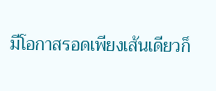มีโอกาสรอดเพียงเส้นเดียวก็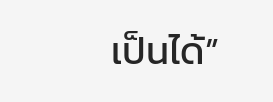เป็นได้”